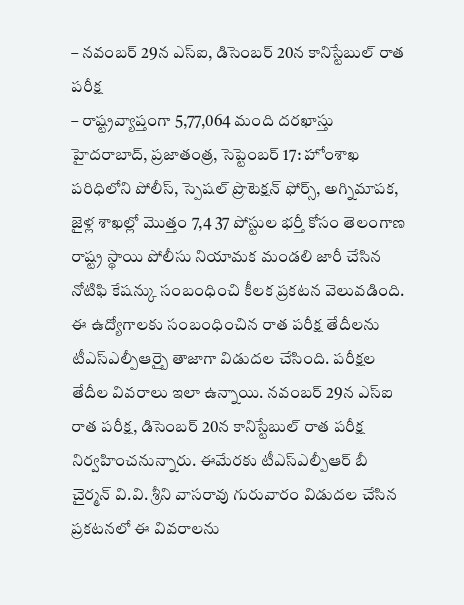– నవంబర్ 29న ఎస్ఐ, డిసెంబర్ 20న కానిస్టేబుల్ రాత పరీక్ష
– రాష్ట్రవ్యాప్తంగా 5,77,064 మంది దరఖాస్తు
హైదరాబాద్, ప్రజాతంత్ర, సెప్టెంబర్ 17: హోంశాఖ పరిధిలోని పోలీస్, స్పెషల్ ప్రొటెక్షన్ ఫోర్స్, అగ్నిమాపక, జైళ్ల శాఖల్లో మొత్తం 7,4 37 పోస్టుల భర్తీ కోసం తెలంగాణ రాష్ట్ర స్థాయి పోలీసు నియామక మండలి జారీ చేసిన నోటిఫి కేషన్కు సంబంధించి కీలక ప్రకటన వెలువడింది. ఈ ఉద్యోగాలకు సంబంధించిన రాత పరీక్ష తేదీలను టీఎస్ఎల్పీఆర్బై తాజాగా విడుదల చేసింది. పరీక్షల తేదీల వివరాలు ఇలా ఉన్నాయి. నవంబర్ 29న ఎస్ఐ రాత పరీక్ష, డిసెంబర్ 20న కానిస్టేబుల్ రాత పరీక్ష నిర్వహించనున్నారు. ఈమేరకు టీఎస్ఎల్పీఆర్ బీ చైర్మన్ వి.వి. శ్రీని వాసరావు గురువారం విడుదల చేసిన ప్రకటనలో ఈ వివరాలను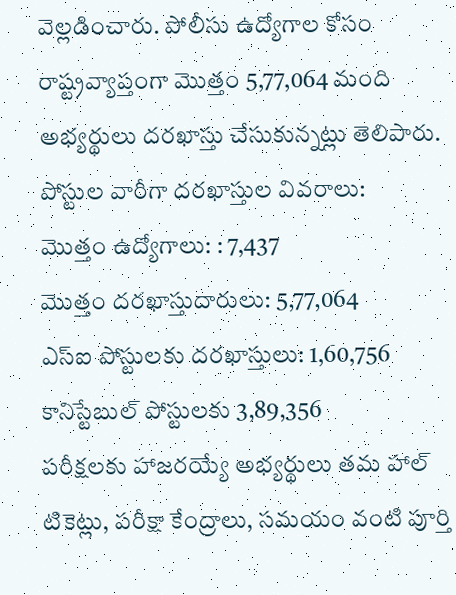వెల్లడించారు. పోలీసు ఉద్యోగాల కోసం రాష్ట్రవ్యాప్తంగా మొత్తం 5,77,064 మంది అభ్యర్థులు దరఖాస్తు చేసుకున్నట్లు తెలిపారు.
పోస్టుల వారీగా దరఖాస్తుల వివరాలు:
మొత్తం ఉద్యోగాలు: : 7,437
మొత్తం దరఖాస్తుదారులు: 5,77,064
ఎస్ఐ పోస్టులకు దరఖాస్తులు: 1,60,756
కానిస్టేబుల్ పోస్టులకు 3,89,356
పరీక్షలకు హాజరయ్యే అభ్యర్థులు తమ హాల్ టికెట్లు, పరీక్షా కేంద్రాలు, సమయం వంటి పూర్తి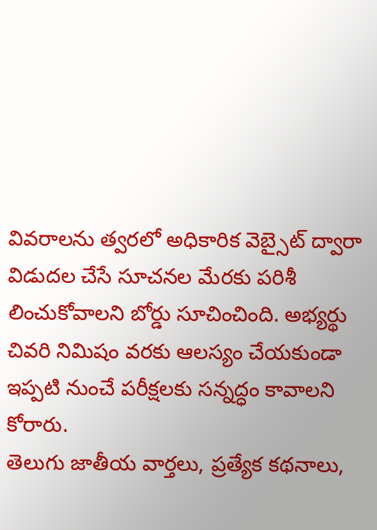వివరాలను త్వరలో అధికారిక వెబ్సైట్ ద్వారా విడుదల చేసే సూచనల మేరకు పరిశీ లించుకోవాలని బోర్డు సూచించింది. అభ్యర్థు చివరి నిమిషం వరకు ఆలస్యం చేయకుండా ఇప్పటి నుంచే పరీక్షలకు సన్నద్ధం కావాలని కోరారు.
తెలుగు జాతీయ వార్తలు, ప్రత్యేక కథనాలు,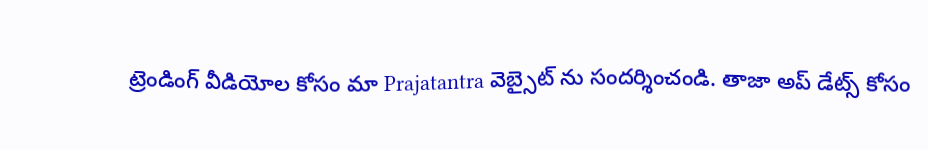ట్రెండింగ్ వీడియోల కోసం మా Prajatantra వెబ్సైట్ ను సందర్శించండి. తాజా అప్ డేట్స్ కోసం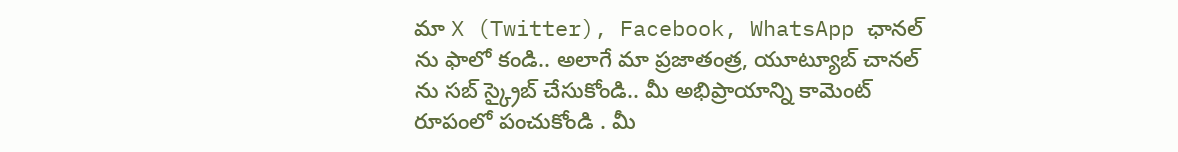మా X (Twitter), Facebook, WhatsApp ఛానల్ ను ఫాలో కండి.. అలాగే మా ప్రజాతంత్ర, యూట్యూబ్ చానల్ ను సబ్ స్క్రైబ్ చేసుకోండి.. మీ అభిప్రాయాన్ని కామెంట్ రూపంలో పంచుకోండి . మీ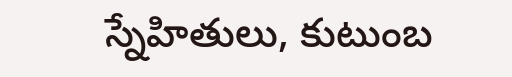స్నేహితులు, కుటుంబ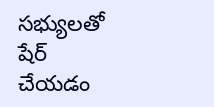సభ్యులతో షేర్ చేయడం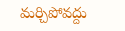మర్చిపోవద్దు